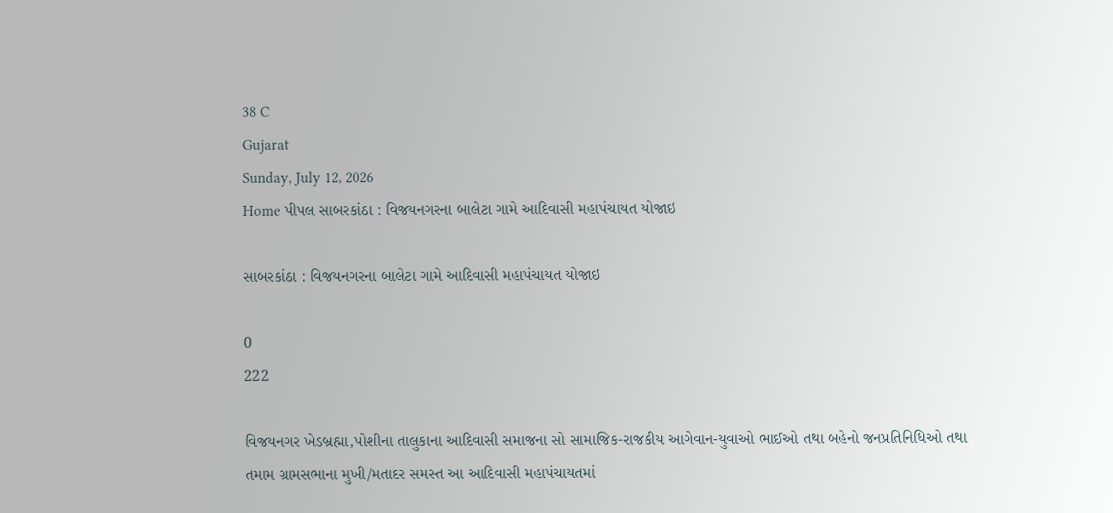38 C
Gujarat
Sunday, July 12, 2026
Home પીપલ સાબરકાંઠા : વિજયનગરના બાલેટા ગામે આદિવાસી મહાપંચાયત યોજાઇ

સાબરકાંઠા : વિજયનગરના બાલેટા ગામે આદિવાસી મહાપંચાયત યોજાઇ

0
222

વિજયનગર ખેડબ્રહ્મા,પોશીના તાલુકાના આદિવાસી સમાજના સો સામાજિક-રાજકીય આગેવાન-યુવાઓ ભાઈઓ તથા બહેનો જનપ્રતિનિધિઓ તથા તમામ ગ્રામસભાના મુખી/મતાદર સમસ્ત આ આદિવાસી મહાપંચાયતમાં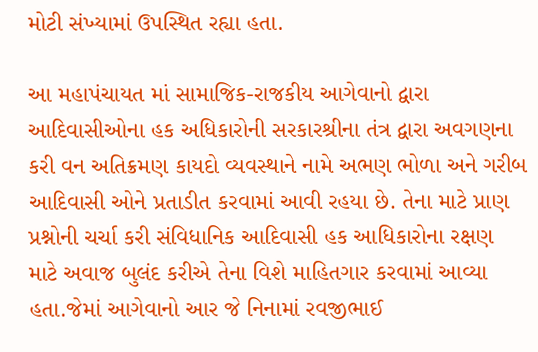મોટી સંખ્યામાં ઉપસ્થિત રહ્યા હતા.

આ મહાપંચાયત માં સામાજિક-રાજકીય આગેવાનો દ્વારા આદિવાસીઓના હક અધિકારોની સરકારશ્રીના તંત્ર દ્વારા અવગણના કરી વન અતિક્રમણ કાયદો વ્યવસ્થાને નામે અભણ ભોળા અને ગરીબ આદિવાસી ઓને પ્રતાડીત કરવામાં આવી રહયા છે. તેના માટે પ્રાણ પ્રશ્નોની ચર્ચા કરી સંવિધાનિક આદિવાસી હક આધિકારોના રક્ષણ માટે અવાજ બુલંદ કરીએ તેના વિશે માહિતગાર કરવામાં આવ્યા હતા.જેમાં આગેવાનો આર જે નિનામાં રવજીભાઈ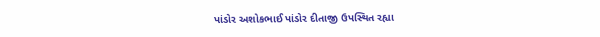પાંડોર અશોકભાઈ પાંડોર દીતાજી ઉપસ્થિત રહ્યા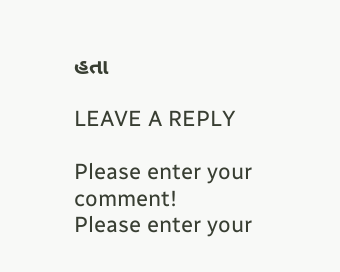હતા

LEAVE A REPLY

Please enter your comment!
Please enter your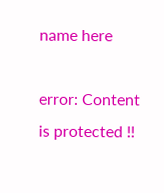name here

error: Content is protected !!